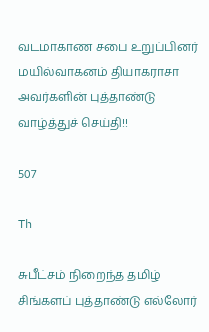வடமாகாண சபை உறுப்பினர் மயில்வாகனம் தியாகராசா அவர்களின் புத்தாண்டு வாழ்த்துச் செய்தி!!

507

Th

சுபீட்சம் நிறைந்த தமிழ் சிங்களப் புத்தாண்டு எல்லோர்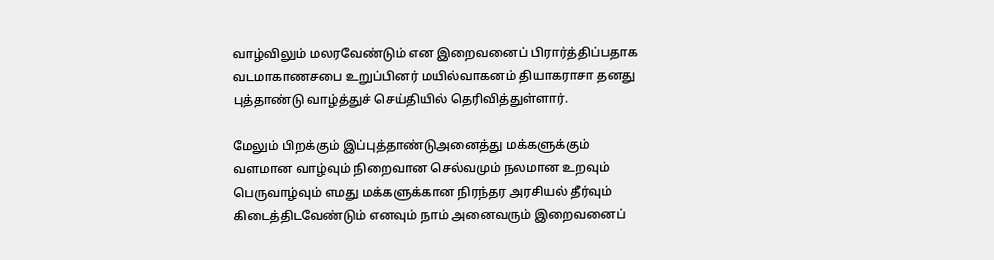வாழ்விலும் மலரவேண்டும் என இறைவனைப் பிரார்த்திப்பதாக வடமாகாணசபை உறுப்பினர் மயில்வாகனம் தியாகராசா தனது புத்தாண்டு வாழ்த்துச் செய்தியில் தெரிவித்துள்ளார்.

மேலும் பிறக்கும் இப்புத்தாண்டுஅனைத்து மக்களுக்கும் வளமான வாழ்வும் நிறைவான செல்வமும் நலமான உறவும் பெருவாழ்வும் எமது மக்களுக்கான நிரந்தர அரசியல் தீர்வும் கிடைத்திடவேண்டும் எனவும் நாம் அனைவரும் இறைவனைப்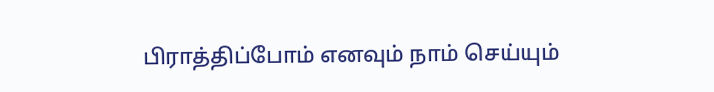பிராத்திப்போம் எனவும் நாம் செய்யும்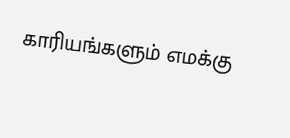காரியங்களும் எமக்கு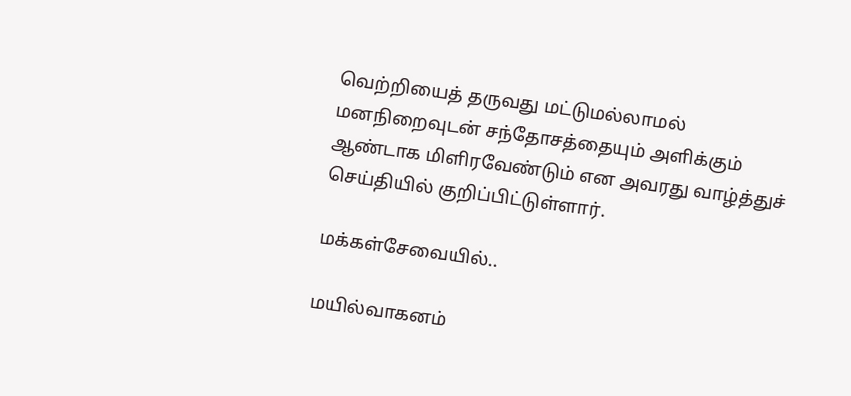வெற்றியைத் தருவது மட்டுமல்லாமல் மனநிறைவுடன் சந்தோசத்தையும் அளிக்கும் ஆண்டாக மிளிரவேண்டும் என அவரது வாழ்த்துச் செய்தியில் குறிப்பிட்டுள்ளார்.

மக்கள்சேவையில்..

மயில்வாகனம்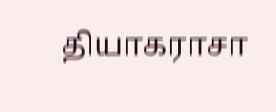தியாகராசா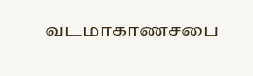வடமாகாணசபை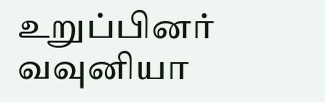உறுப்பினர்
வவுனியா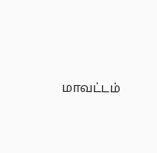மாவட்டம்